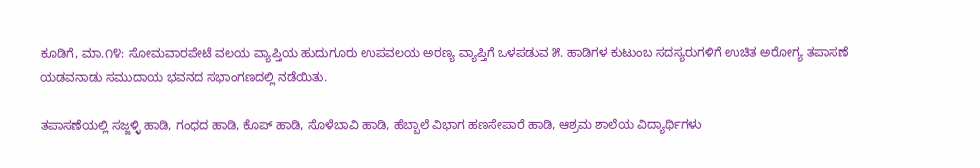ಕೂಡಿಗೆ, ಮಾ.೧೪: ಸೋಮವಾರಪೇಟೆ ವಲಯ ವ್ಯಾಪ್ತಿಯ ಹುದುಗೂರು ಉಪವಲಯ ಅರಣ್ಯ ವ್ಯಾಪ್ತಿಗೆ ಒಳಪಡುವ ೫. ಹಾಡಿಗಳ ಕುಟುಂಬ ಸದಸ್ಯರುಗಳಿಗೆ ಉಚಿತ ಅರೋಗ್ಯ ತಪಾಸಣೆ ಯಡವನಾಡು ಸಮುದಾಯ ಭವನದ ಸಭಾಂಗಣದಲ್ಲಿ ನಡೆಯಿತು.

ತಪಾಸಣೆಯಲ್ಲಿ ಸಜ್ಜಳ್ಳಿ ಹಾಡಿ, ಗಂಧದ ಹಾಡಿ, ಕೊಪ್ ಹಾಡಿ, ಸೊಳೆಬಾವಿ ಹಾಡಿ, ಹೆಬ್ಬಾಲೆ ವಿಭಾಗ ಹಣಸೇಪಾರೆ ಹಾಡಿ, ಆಶ್ರಮ ಶಾಲೆಯ ವಿದ್ಯಾರ್ಥಿಗಳು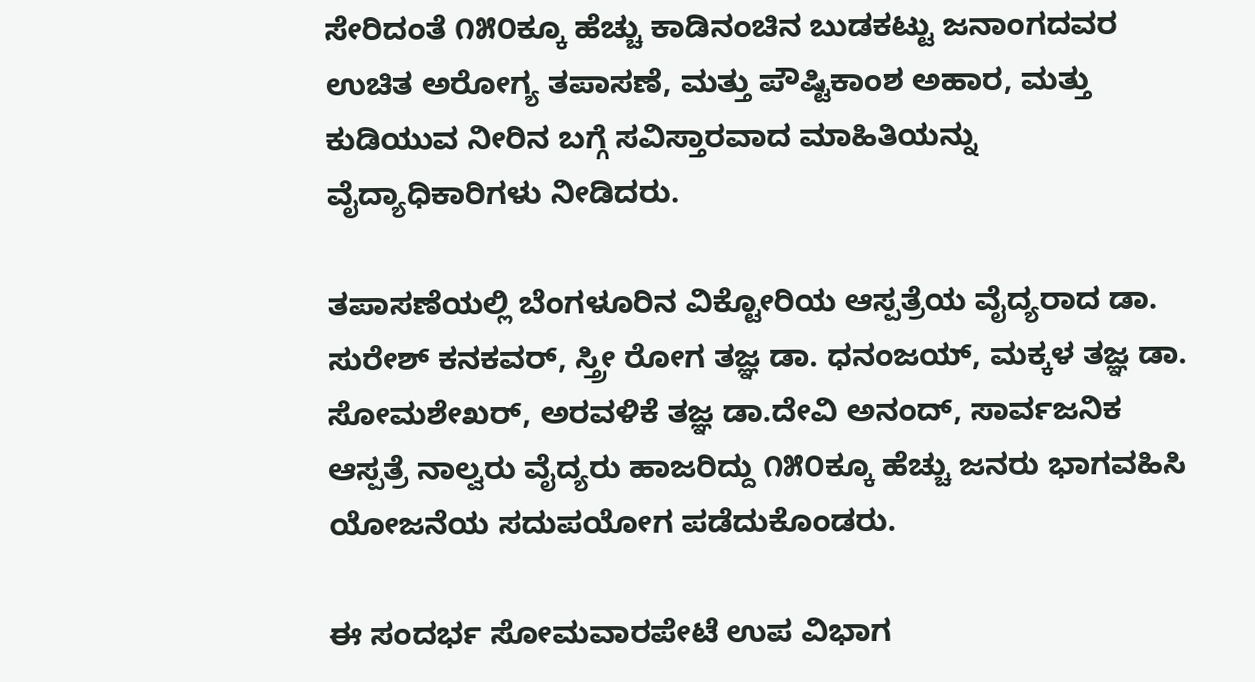ಸೇರಿದಂತೆ ೧೫೦ಕ್ಕೂ ಹೆಚ್ಚು ಕಾಡಿನಂಚಿನ ಬುಡಕಟ್ಟು ಜನಾಂಗದವರ ಉಚಿತ ಅರೋಗ್ಯ ತಪಾಸಣೆ, ಮತ್ತು ಪೌಷ್ಟಿಕಾಂಶ ಅಹಾರ, ಮತ್ತು ಕುಡಿಯುವ ನೀರಿನ ಬಗ್ಗೆ ಸವಿಸ್ತಾರವಾದ ಮಾಹಿತಿಯನ್ನು ವೈದ್ಯಾಧಿಕಾರಿಗಳು ನೀಡಿದರು.

ತಪಾಸಣೆಯಲ್ಲಿ ಬೆಂಗಳೂರಿನ ವಿಕ್ಟೋರಿಯ ಆಸ್ಪತ್ರೆಯ ವೈದ್ಯರಾದ ಡಾ. ಸುರೇಶ್ ಕನಕವರ್, ಸ್ತ್ರೀ ರೋಗ ತಜ್ಞ ಡಾ. ಧನಂಜಯ್, ಮಕ್ಕಳ ತಜ್ಞ ಡಾ. ಸೋಮಶೇಖರ್, ಅರವಳಿಕೆ ತಜ್ಞ ಡಾ.ದೇವಿ ಅನಂದ್, ಸಾರ್ವಜನಿಕ ಆಸ್ಪತ್ರೆ ನಾಲ್ವರು ವೈದ್ಯರು ಹಾಜರಿದ್ದು ೧೫೦ಕ್ಕೂ ಹೆಚ್ಚು ಜನರು ಭಾಗವಹಿಸಿ ಯೋಜನೆಯ ಸದುಪಯೋಗ ಪಡೆದುಕೊಂಡರು.

ಈ ಸಂದರ್ಭ ಸೋಮವಾರಪೇಟೆ ಉಪ ವಿಭಾಗ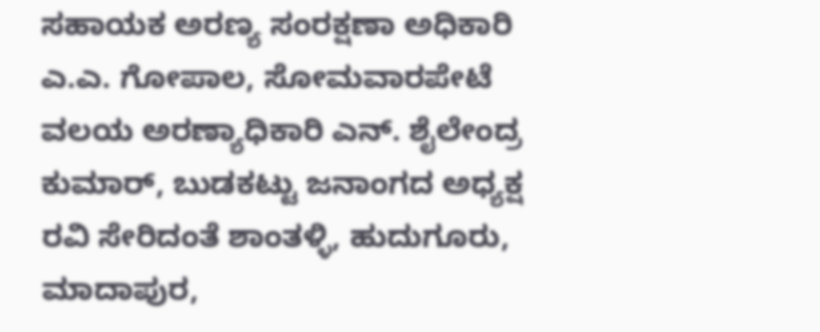ಸಹಾಯಕ ಅರಣ್ಯ ಸಂರಕ್ಷಣಾ ಅಧಿಕಾರಿ ಎ.ಎ. ಗೋಪಾಲ, ಸೋಮವಾರಪೇಟೆ ವಲಯ ಅರಣ್ಯಾಧಿಕಾರಿ ಎನ್. ಶೈಲೇಂದ್ರ ಕುಮಾರ್, ಬುಡಕಟ್ಟು ಜನಾಂಗದ ಅಧ್ಯಕ್ಷ ರವಿ ಸೇರಿದಂತೆ ಶಾಂತಳ್ಳಿ, ಹುದುಗೂರು, ಮಾದಾಪುರ,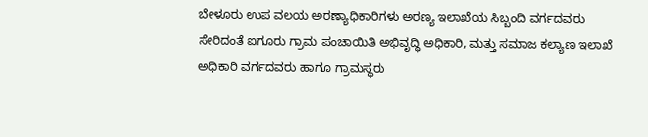ಬೇಳೂರು ಉಪ ವಲಯ ಅರಣ್ಯಾಧಿಕಾರಿಗಳು ಅರಣ್ಯ ಇಲಾಖೆಯ ಸಿಬ್ಬಂದಿ ವರ್ಗದವರು ಸೇರಿದಂತೆ ಐಗೂರು ಗ್ರಾಮ ಪಂಚಾಯಿತಿ ಅಭಿವೃದ್ಧಿ ಅಧಿಕಾರಿ, ಮತ್ತು ಸಮಾಜ ಕಲ್ಯಾಣ ಇಲಾಖೆ ಅಧಿಕಾರಿ ವರ್ಗದವರು ಹಾಗೂ ಗ್ರಾಮಸ್ಥರು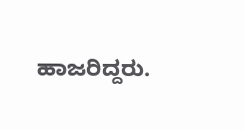ಹಾಜರಿದ್ದರು.